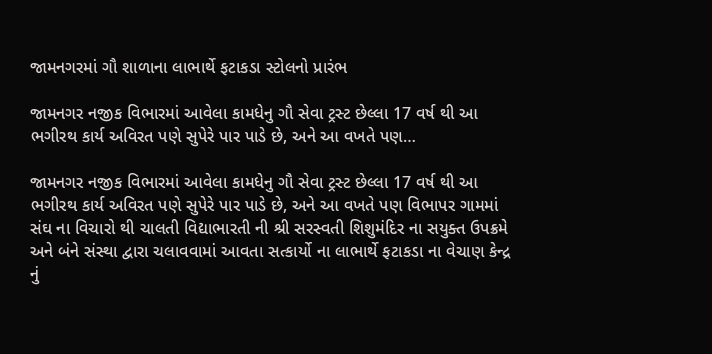જામનગરમાં ગૌ શાળાના લાભાર્થે ફટાકડા સ્ટોલનો પ્રારંભ

જામનગર નજીક વિભારમાં આવેલા કામધેનુ ગૌ સેવા ટ્રસ્ટ છેલ્લા 17 વર્ષ થી આ ભગીરથ કાર્ય અવિરત પણે સુપેરે પાર પાડે છે, અને આ વખતે પણ…

જામનગર નજીક વિભારમાં આવેલા કામધેનુ ગૌ સેવા ટ્રસ્ટ છેલ્લા 17 વર્ષ થી આ ભગીરથ કાર્ય અવિરત પણે સુપેરે પાર પાડે છે, અને આ વખતે પણ વિભાપર ગામમાં સંઘ ના વિચારો થી ચાલતી વિદ્યાભારતી ની શ્રી સરસ્વતી શિશુમંદિર ના સયુક્ત ઉપક્રમે અને બંને સંસ્થા દ્વારા ચલાવવામાં આવતા સત્કાર્યો ના લાભાર્થે ફટાકડા ના વેચાણ કેન્દ્ર નું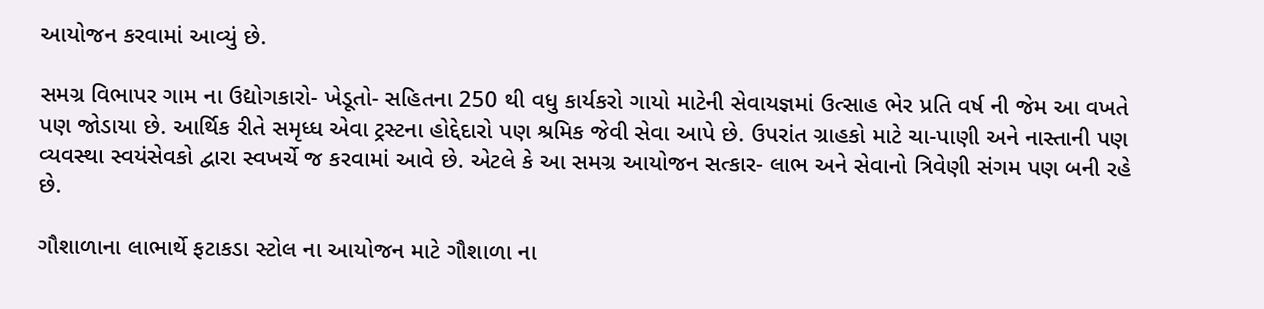આયોજન કરવામાં આવ્યું છે.

સમગ્ર વિભાપર ગામ ના ઉદ્યોગકારો- ખેડૂતો- સહિતના 250 થી વધુ કાર્યકરો ગાયો માટેની સેવાયજ્ઞમાં ઉત્સાહ ભેર પ્રતિ વર્ષ ની જેમ આ વખતે પણ જોડાયા છે. આર્થિક રીતે સમૃધ્ધ એવા ટ્રસ્ટના હોદ્દેદારો પણ શ્રમિક જેવી સેવા આપે છે. ઉપરાંત ગ્રાહકો માટે ચા-પાણી અને નાસ્તાની પણ વ્યવસ્થા સ્વયંસેવકો દ્વારા સ્વખર્ચે જ કરવામાં આવે છે. એટલે કે આ સમગ્ર આયોજન સત્કાર- લાભ અને સેવાનો ત્રિવેણી સંગમ પણ બની રહે છે.

ગૌશાળાના લાભાર્થે ફટાકડા સ્ટોલ ના આયોજન માટે ગૌશાળા ના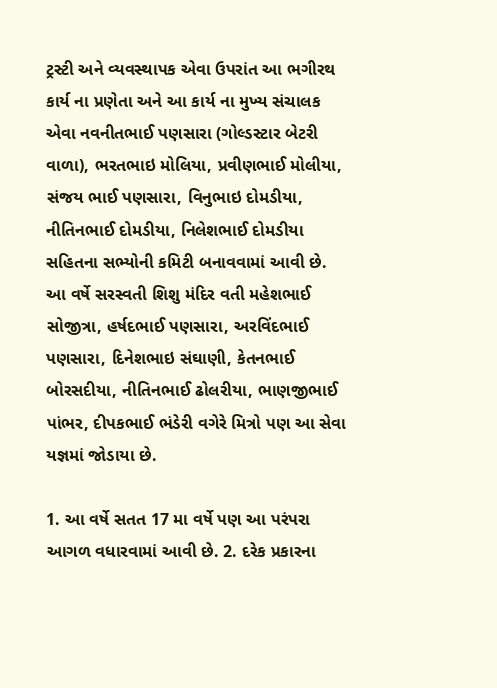ટ્રસ્ટી અને વ્યવસ્થાપક એવા ઉપરાંત આ ભગીરથ કાર્ય ના પ્રણેતા અને આ કાર્ય ના મુખ્ય સંચાલક એવા નવનીતભાઈ પણસારા (ગોલ્ડસ્ટાર બેટરી વાળા), ભરતભાઇ મોલિયા, પ્રવીણભાઈ મોલીયા, સંજય ભાઈ પણસારા, વિનુભાઇ દોમડીયા, નીતિનભાઈ દોમડીયા, નિલેશભાઈ દોમડીયા સહિતના સભ્યોની કમિટી બનાવવામાં આવી છે.
આ વર્ષે સરસ્વતી શિશુ મંદિર વતી મહેશભાઈ સોજીત્રા, હર્ષદભાઈ પણસારા, અરવિંદભાઈ પણસારા, દિનેશભાઇ સંઘાણી, કેતનભાઈ બોરસદીયા, નીતિનભાઈ ઢોલરીયા, ભાણજીભાઈ પાંભર, દીપકભાઈ ભંડેરી વગેરે મિત્રો પણ આ સેવા યજ્ઞમાં જોડાયા છે.

1. આ વર્ષે સતત 17 મા વર્ષે પણ આ પરંપરા આગળ વધારવામાં આવી છે. 2. દરેક પ્રકારના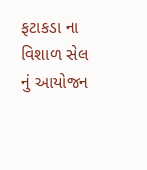ફટાકડા ના વિશાળ સેલ નું આયોજન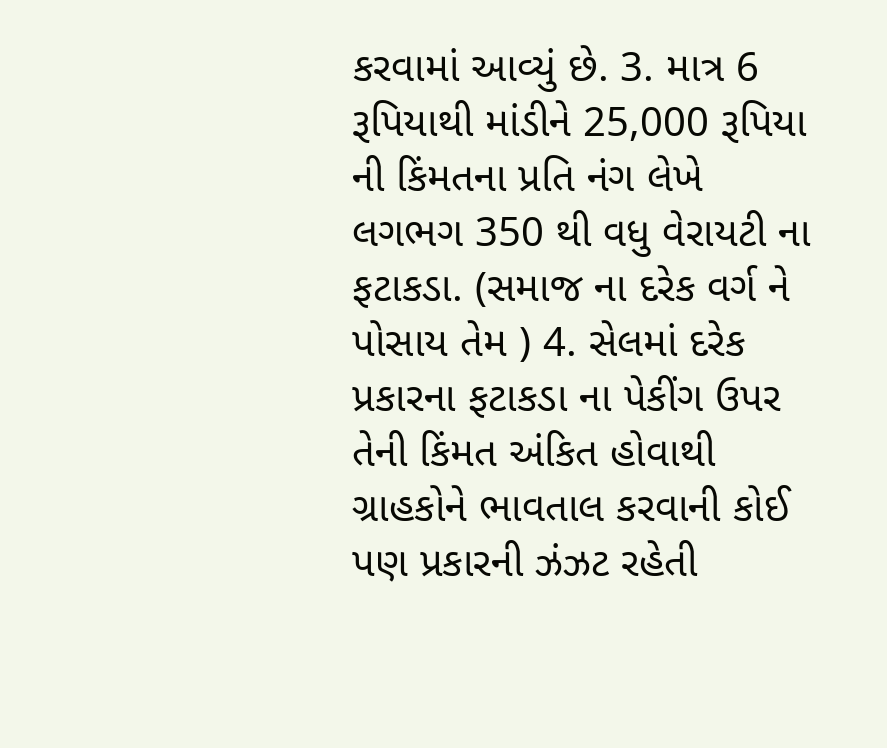કરવામાં આવ્યું છે. 3. માત્ર 6 રૂપિયાથી માંડીને 25,000 રૂપિયા ની કિંમતના પ્રતિ નંગ લેખે લગભગ 350 થી વધુ વેરાયટી ના ફટાકડા. (સમાજ ના દરેક વર્ગ ને પોસાય તેમ ) 4. સેલમાં દરેક પ્રકારના ફટાકડા ના પેકીંગ ઉપર તેની કિંમત અંકિત હોવાથી ગ્રાહકોને ભાવતાલ કરવાની કોઈ પણ પ્રકારની ઝંઝટ રહેતી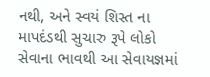નથી, અને સ્વયં શિસ્ત ના માપદંડથી સુચારુ રૂપે લોકો સેવાના ભાવથી આ સેવાયજ્ઞમાં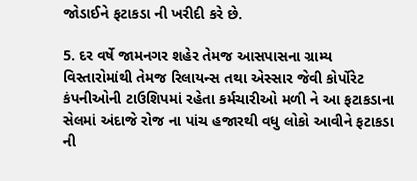જોડાઈને ફટાકડા ની ખરીદી કરે છે.

5. દર વર્ષે જામનગર શહેર તેમજ આસપાસના ગ્રામ્ય વિસ્તારોમાંથી તેમજ રિલાયન્સ તથા એસ્સાર જેવી કોર્પોરેટ કંપનીઓની ટાઉશિપમાં રહેતા કર્મચારીઓ મળી ને આ ફટાકડાના સેલમાં અંદાજે રોજ ના પાંચ હજારથી વધુ લોકો આવીને ફટાકડા ની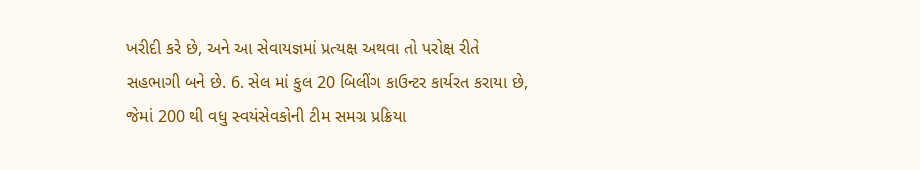ખરીદી કરે છે, અને આ સેવાયજ્ઞમાં પ્રત્યક્ષ અથવા તો પરોક્ષ રીતે સહભાગી બને છે. 6. સેલ માં કુલ 20 બિલીંગ કાઉન્ટર કાર્યરત કરાયા છે, જેમાં 200 થી વધુ સ્વયંસેવકોની ટીમ સમગ્ર પ્રક્રિયા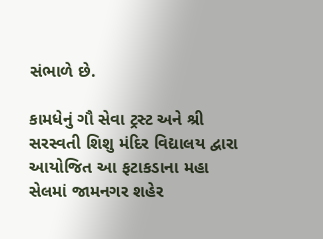સંભાળે છે.

કામધેનું ગૌ સેવા ટ્રસ્ટ અને શ્રી સરસ્વતી શિશુ મંદિર વિદ્યાલય દ્વારા આયોજિત આ ફટાકડાના મહા સેલમાં જામનગર શહેર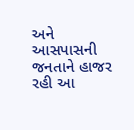અને આસપાસની જનતાને હાજર રહી આ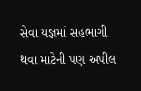સેવા યજ્ઞમાં સહભાગી થવા માટેની પણ અપીલ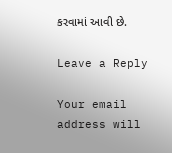કરવામાં આવી છે.

Leave a Reply

Your email address will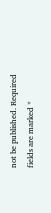not be published. Required fields are marked *